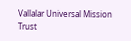Vallalar Universal Mission Trust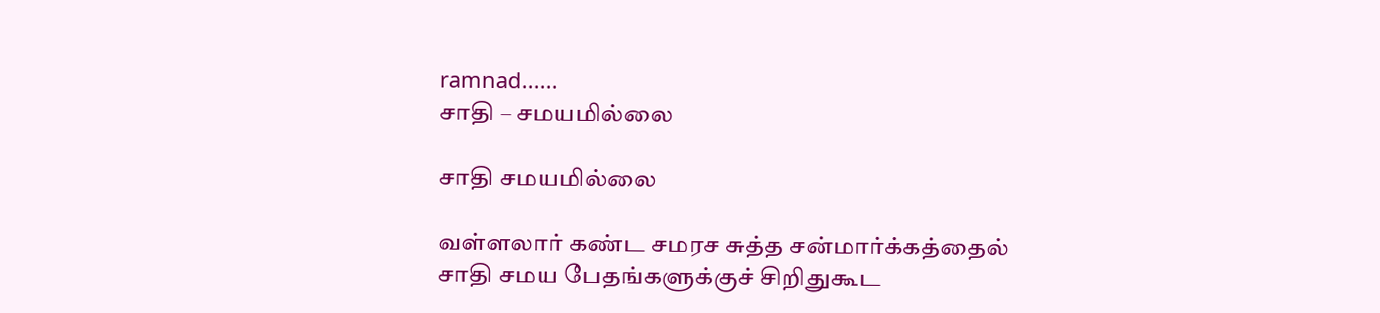ramnad......
சாதி – சமயமில்லை

சாதி சமயமில்லை

வள்ளலார் கண்ட சமரச சுத்த சன்மார்க்கத்தைல் சாதி சமய பேதங்களுக்குச் சிறிதுகூட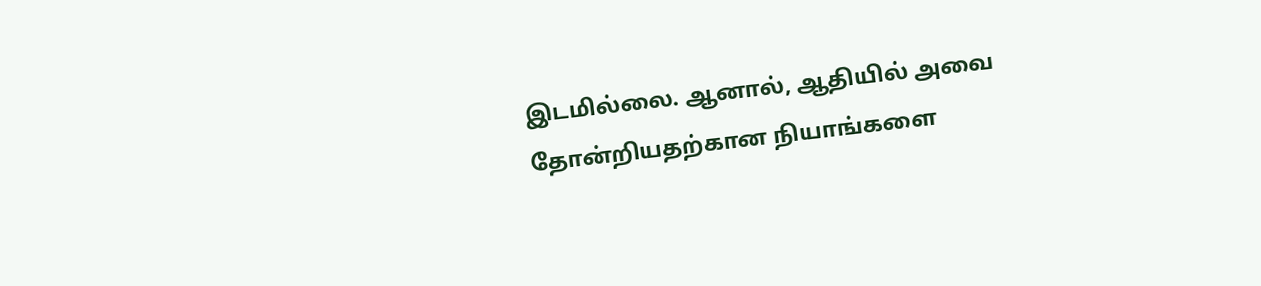இடமில்லை. ஆனால், ஆதியில் அவை தோன்றியதற்கான நியாங்களை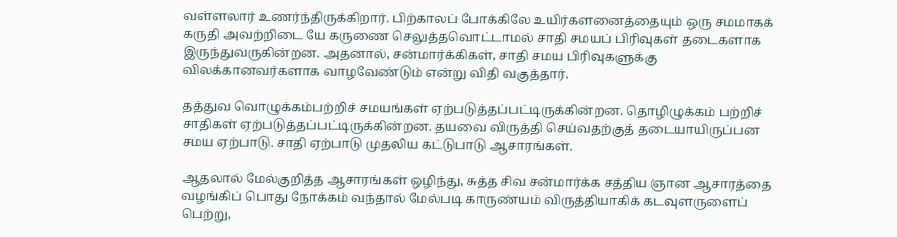வள்ளலார் உணர்ந்திருக்கிறார். பிற்காலப் போக்கிலே உயிர்களனைத்தையும் ஒரு சமமாகக் கருதி அவற்றிடை யே கருணை செலுத்தவொட்டாமல் சாதி சமயப் பிரிவுகள் தடைகளாக இருந்துவருகின்றன. அதனால், சன்மார்க்கிகள், சாதி சமய பிரிவுகளுக்கு விலக்கானவர்களாக வாழவேண்டும் என்று விதி வகுத்தார்.

தத்துவ வொழுக்கம்பற்றிச் சமயங்கள் ஏற்படுத்தப்பட்டிருக்கின்றன. தொழிழுக்கம் பற்றிச் சாதிகள் ஏற்படுத்தப்பட்டிருக்கின்றன. தயவை விருத்தி செய்வதற்குத் தடையாயிருப்பன சமய ஏற்பாடு. சாதி ஏற்பாடு முதலிய கட்டுபாடு ஆசாரங்கள்.

ஆதலால் மேல்குறித்த ஆசாரங்கள் ஒழிந்து, சுத்த சிவ சன்மார்க்க சத்திய ஞான ஆசாரத்தை வழங்கிப் பொது நோக்கம் வந்தால் மேல்படி காருண்யம் விருத்தியாகிக் கடவுளருளைப் பெற்று,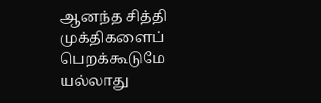ஆனந்த சித்தி முக்திகளைப் பெறக்கூடுமே யல்லாது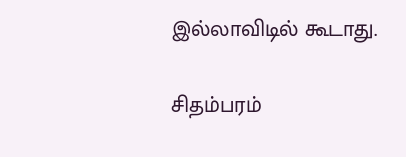இல்லாவிடில் கூடாது.

சிதம்பரம்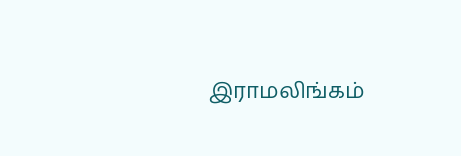இராமலிங்கம்